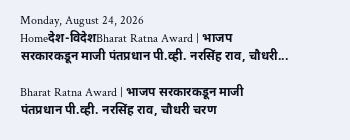Monday, August 24, 2026
Homeदेश-विदेशBharat Ratna Award | भाजप सरकारकडून माजी पंतप्रधान पी.व्ही. नरसिंह राव, चौधरी...

Bharat Ratna Award | भाजप सरकारकडून माजी पंतप्रधान पी.व्ही. नरसिंह राव, चौधरी चरण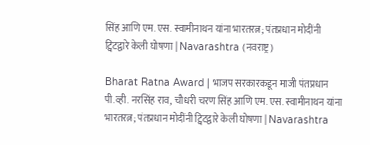सिंह आणि एम. एस. स्वामीनाथन यांना भारतरत्न; पंतप्रधान मोदींनी ट्विटद्वारे केली घोषणा | Navarashtra (नवराष्ट्र)

Bharat Ratna Award | भाजप सरकारकडून माजी पंतप्रधान पी.व्ही. नरसिंह राव, चौधरी चरण सिंह आणि एम. एस. स्वामीनाथन यांना भारतरत्न; पंतप्रधान मोदींनी ट्विटद्वारे केली घोषणा | Navarashtra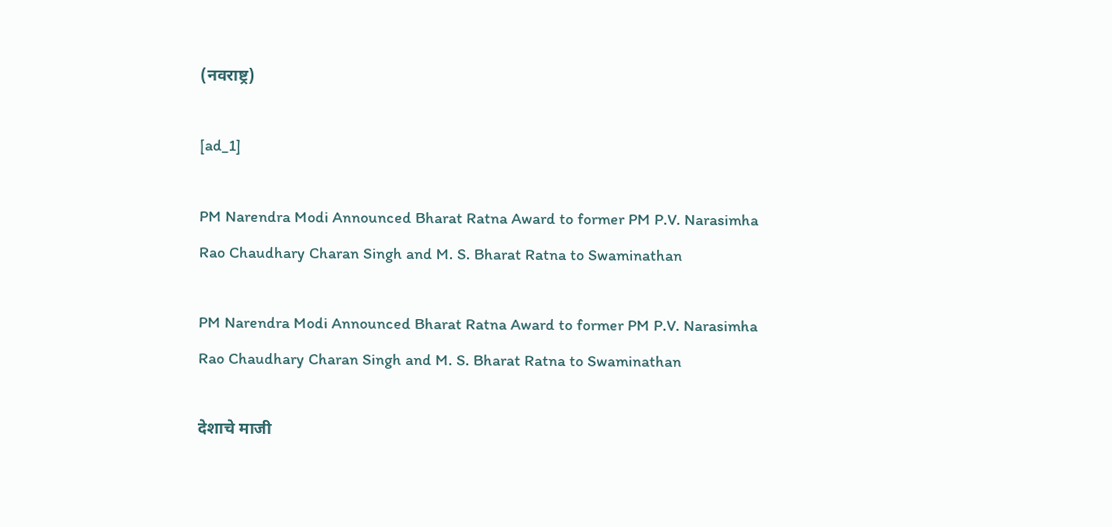(नवराष्ट्र)

[ad_1]

PM Narendra Modi Announced Bharat Ratna Award to former PM P.V. Narasimha Rao Chaudhary Charan Singh and M. S. Bharat Ratna to Swaminathan

PM Narendra Modi Announced Bharat Ratna Award to former PM P.V. Narasimha Rao Chaudhary Charan Singh and M. S. Bharat Ratna to Swaminathan

देशाचे माजी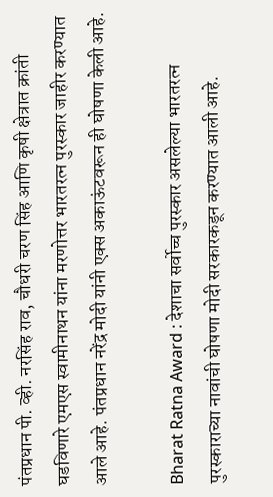पंतप्रधान पी. व्ही. नरसिंह राव, चौधरी चरण सिंह आणि कृषी क्षेत्रात क्रांती घडविणारे एमएस स्वामीनाथन यांना मरणोत्तर भारतरत्न पुरस्कार जाहीर करण्यात आले आहे. पंतप्रधान नरेंद्र मोदी यांनी एक्स अकाऊंटवरून ही घोषणा केली आहे.

Bharat Ratna Award : देशाचा सर्वोच्च पुरस्कार असलेल्या भारतरत्न पुरस्काराच्या नावांची घोषणा मोदी सरकारकडून करण्यात आली आहे.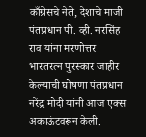काँग्रेसचे नेते, देशाचे माजी पंतप्रधान पी. व्ही. नरसिंह राव यांना मरणोत्तर भारतरत्न पुरस्कार जाहीर केल्याची घोषणा पंतप्रधान नरेंद्र मोदी यांनी आज एक्स अकाऊंटवरून केली.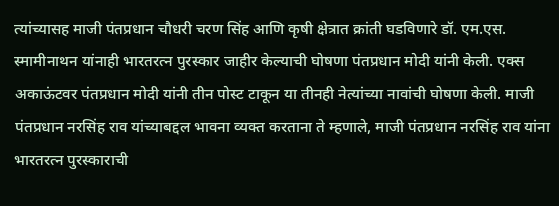त्यांच्यासह माजी पंतप्रधान चौधरी चरण सिंह आणि कृषी क्षेत्रात क्रांती घडविणारे डॉ. एम.एस. स्मामीनाथन यांनाही भारतरत्न पुरस्कार जाहीर केल्याची घोषणा पंतप्रधान मोदी यांनी केली. एक्स अकाऊंटवर पंतप्रधान मोदी यांनी तीन पोस्ट टाकून या तीनही नेत्यांच्या नावांची घोषणा केली. माजी पंतप्रधान नरसिंह राव यांच्याबद्दल भावना व्यक्त करताना ते म्हणाले, माजी पंतप्रधान नरसिंह राव यांना भारतरत्न पुरस्काराची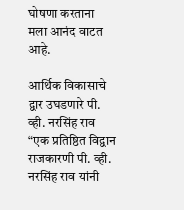घोषणा करताना मला आनंद वाटत आहे.

आर्थिक विकासाचे द्वार उघडणारे पी. व्ही. नरसिंह राव
“एक प्रतिष्ठित विद्वान राजकारणी पी. व्ही. नरसिंह राव यांनी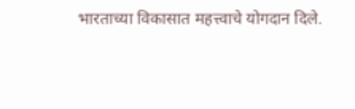भारताच्या विकासात महत्त्वाचे योगदान दिले.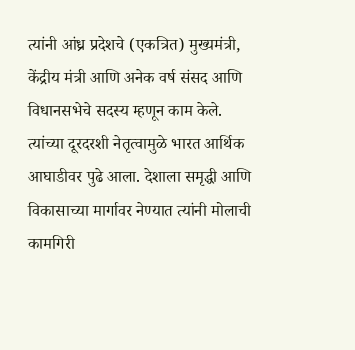त्यांनी आंध्र प्रदेशचे (एकत्रित) मुख्यमंत्री, केंद्रीय मंत्री आणि अनेक वर्ष संसद आणि विधानसभेचे सदस्य म्हणून काम केले. त्यांच्या दूरदरशी नेतृत्वामुळे भारत आर्थिक आघाडीवर पुढे आला. देशाला समृद्धी आणि विकासाच्या मार्गावर नेण्यात त्यांनी मोलाची कामगिरी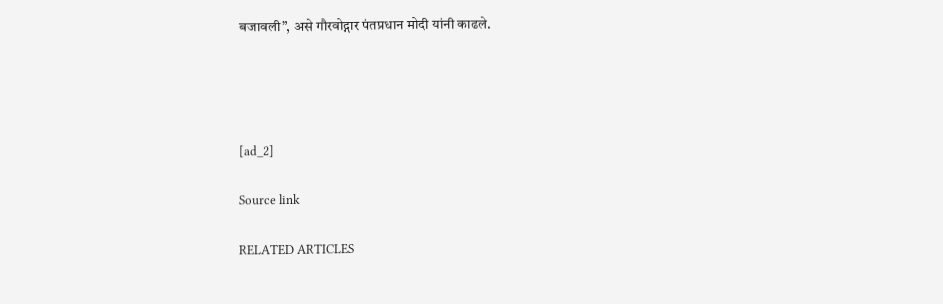बजावली”, असे गौरवोद्गार पंतप्रधान मोदी यांनी काढले.




[ad_2]

Source link

RELATED ARTICLES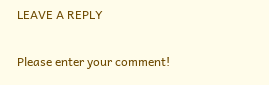LEAVE A REPLY

Please enter your comment!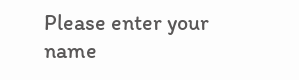Please enter your name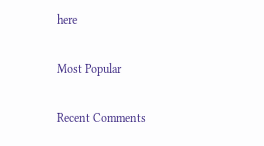here

Most Popular

Recent Comments